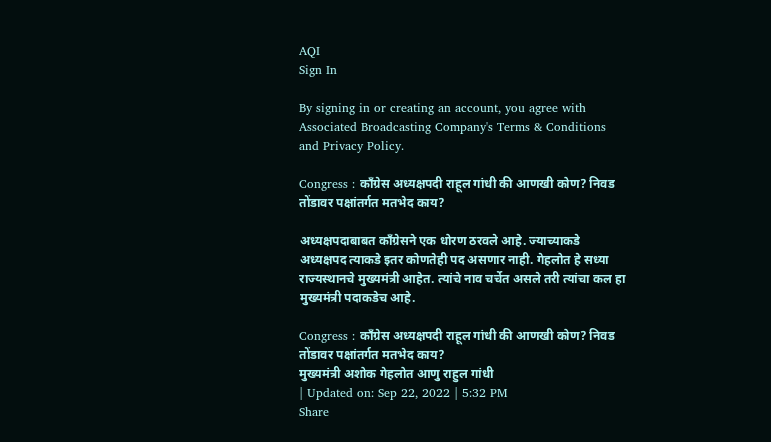AQI
Sign In

By signing in or creating an account, you agree with Associated Broadcasting Company's Terms & Conditions and Privacy Policy.

Congress : कॉंग्रेस अध्यक्षपदी राहूल गांधी की आणखी कोण? निवड तोंडावर पक्षांतर्गत मतभेद काय?

अध्यक्षपदाबाबत कॉंग्रेसने एक धोरण ठरवले आहे. ज्याच्याकडे अध्यक्षपद त्याकडे इतर कोणतेही पद असणार नाही. गेहलोत हे सध्या राज्यस्थानचे मुख्यमंत्री आहेत. त्यांचे नाव चर्चेत असले तरी त्यांचा कल हा मुख्यमंत्री पदाकडेच आहे.

Congress : कॉंग्रेस अध्यक्षपदी राहूल गांधी की आणखी कोण? निवड तोंडावर पक्षांतर्गत मतभेद काय?
मुख्यमंत्री अशोक गेहलोत आणु राहुल गांधी
| Updated on: Sep 22, 2022 | 5:32 PM
Share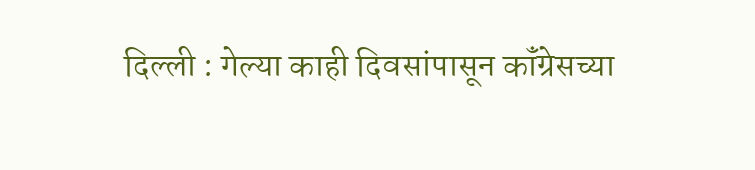दिल्ली : गेल्या काही दिवसांपासून कॉंग्रेसच्या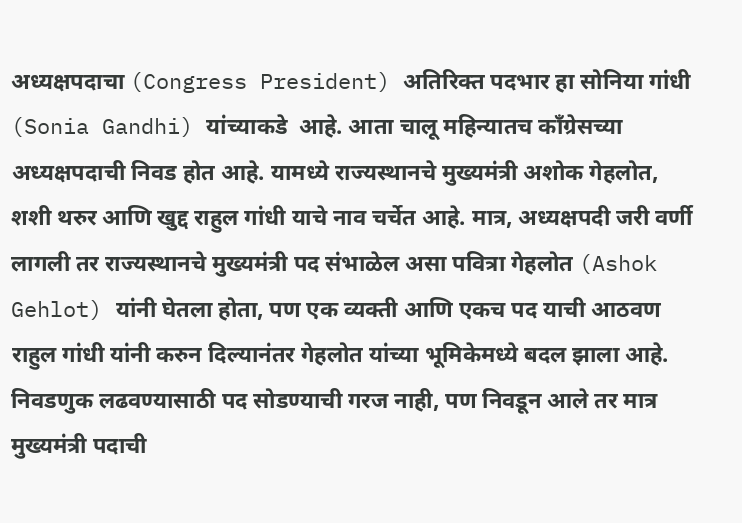अध्यक्षपदाचा (Congress President) अतिरिक्त पदभार हा सोनिया गांधी (Sonia Gandhi) यांच्याकडे  आहे. आता चालू महिन्यातच कॉंग्रेसच्या अध्यक्षपदाची निवड होत आहे. यामध्ये राज्यस्थानचे मुख्यमंत्री अशोक गेहलोत, शशी थरुर आणि खुद्द राहुल गांधी याचे नाव चर्चेत आहे. मात्र, अध्यक्षपदी जरी वर्णी लागली तर राज्यस्थानचे मुख्यमंत्री पद संभाळेल असा पवित्रा गेहलोत (Ashok Gehlot) यांनी घेतला होता, पण एक व्यक्ती आणि एकच पद याची आठवण राहुल गांधी यांनी करुन दिल्यानंतर गेहलोत यांच्या भूमिकेमध्ये बदल झाला आहे. निवडणुक लढवण्यासाठी पद सोडण्याची गरज नाही, पण निवडून आले तर मात्र मुख्यमंत्री पदाची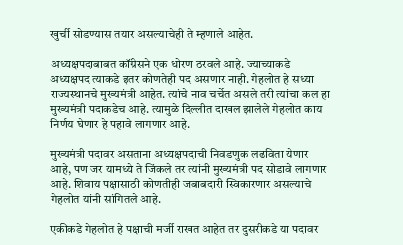खुर्ची सोडण्यास तयार असल्याचेही ते म्हणाले आहेत.

अध्यक्षपदाबाबत कॉंग्रेसने एक धोरण ठरवले आहे. ज्याच्याकडे अध्यक्षपद त्याकडे इतर कोणतेही पद असणार नाही. गेहलोत हे सध्या राज्यस्थानचे मुख्यमंत्री आहेत. त्यांचे नाव चर्चेत असले तरी त्यांचा कल हा मुख्यमंत्री पदाकडेच आहे. त्यामुळे दिल्लीत दाखल झालेले गेहलोत काय निर्णय घेणार हे पहावे लागणार आहे.

मुख्यमंत्री पदावर असताना अध्यक्षपदाची निवडणुक लढविता येणार आहे, पण जर यामध्ये ते जिंकले तर त्यांनी मुख्यमंत्री पद सोडावे लागणार आहे. शिवाय पक्षासाठी कोणतीही जबाबदारी स्विकारणार असल्याचे गेहलोत यांनी सांगितले आहे.

एकीकडे गेहलोत हे पक्षाची मर्जी राखत आहेत तर दुसरीकडे या पदावर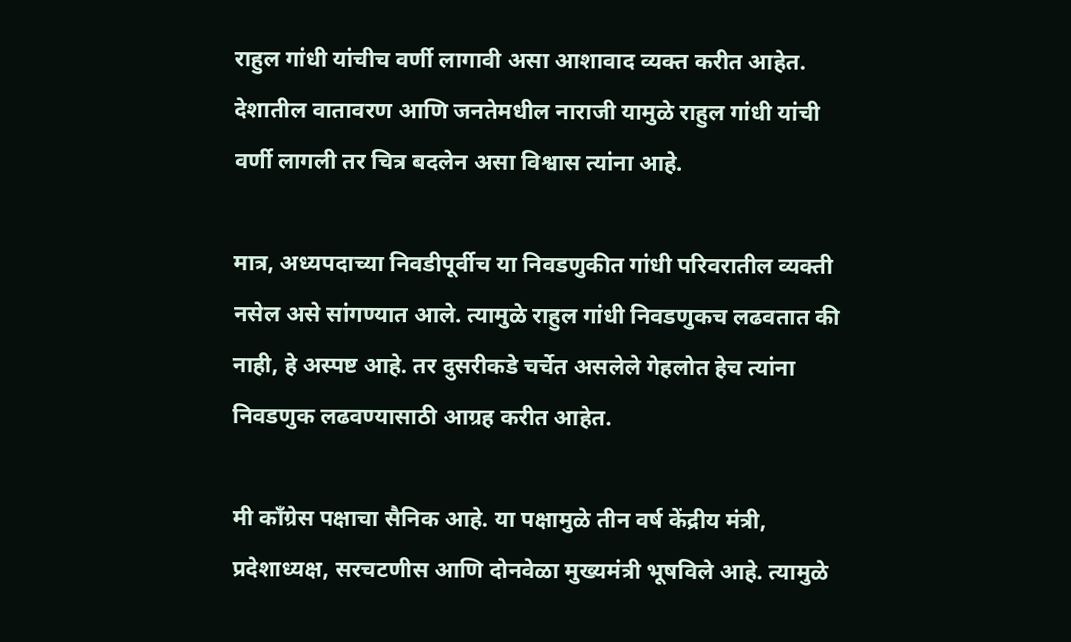राहुल गांधी यांचीच वर्णी लागावी असा आशावाद व्यक्त करीत आहेत. देशातील वातावरण आणि जनतेमधील नाराजी यामुळे राहुल गांधी यांची वर्णी लागली तर चित्र बदलेन असा विश्वास त्यांना आहे.

मात्र, अध्यपदाच्या निवडीपूर्वीच या निवडणुकीत गांधी परिवरातील व्यक्ती नसेल असे सांगण्यात आले. त्यामुळे राहुल गांधी निवडणुकच लढवतात की नाही, हे अस्पष्ट आहे. तर दुसरीकडे चर्चेत असलेले गेहलोत हेच त्यांना निवडणुक लढवण्यासाठी आग्रह करीत आहेत.

मी कॉंग्रेस पक्षाचा सैनिक आहे. या पक्षामुळे तीन वर्ष केंद्रीय मंत्री, प्रदेशाध्यक्ष, सरचटणीस आणि दोनवेळा मुख्यमंत्री भूषविले आहे. त्यामुळे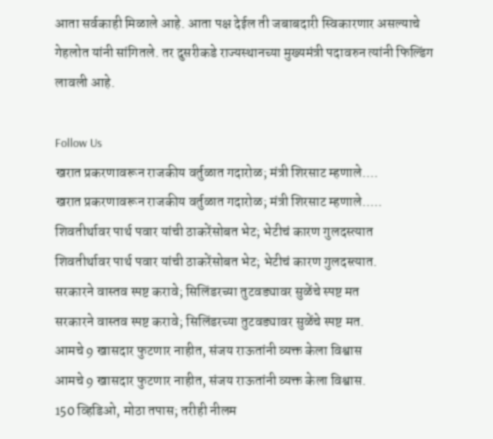आता सर्वकाही मिळाले आहे. आता पक्ष देईल ती जबाबदारी स्विकारणार असल्याचे गेहलोत यांनी सांगितले. तर दुसरीकडे राज्यस्थानच्या मुख्यमंत्री पदावरुन त्यांनी फिल्डिंग लावली आहे.

Follow Us
खरात प्रकरणावरून राजकीय वर्तुळात गदारोळ; मंत्री शिरसाट म्हणाले....
खरात प्रकरणावरून राजकीय वर्तुळात गदारोळ; मंत्री शिरसाट म्हणाले.....
शिवतीर्थावर पार्थ पवार यांची ठाकरेंसोबत भेट; भेटीचं कारण गुलदस्त्यात
शिवतीर्थावर पार्थ पवार यांची ठाकरेंसोबत भेट; भेटीचं कारण गुलदस्त्यात.
सरकारने वास्तव स्पष्ट करावे; सिलिंडरच्या तुटवड्यावर सुळेंचे स्पष्ट मत
सरकारने वास्तव स्पष्ट करावे; सिलिंडरच्या तुटवड्यावर सुळेंचे स्पष्ट मत.
आमचे 9 खासदार फुटणार नाहीत, संजय राऊतांनी व्यक्त केला विश्वास
आमचे 9 खासदार फुटणार नाहीत, संजय राऊतांनी व्यक्त केला विश्वास.
150 व्हिडिओ, मोठा तपास; तरीही नीलम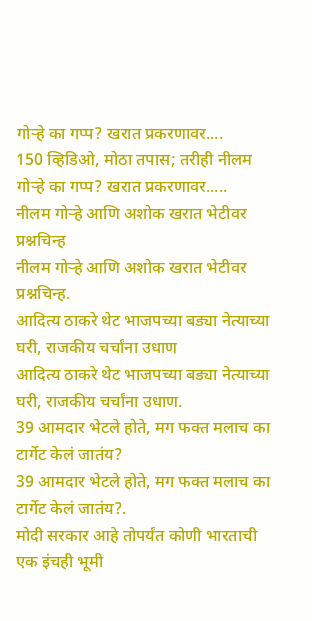गोऱ्हे का गप्प? खरात प्रकरणावर....
150 व्हिडिओ, मोठा तपास; तरीही नीलम गोऱ्हे का गप्प? खरात प्रकरणावर.....
नीलम गोऱ्हे आणि अशोक खरात भेटीवर प्रश्नचिन्ह
नीलम गोऱ्हे आणि अशोक खरात भेटीवर प्रश्नचिन्ह.
आदित्य ठाकरे थेट भाजपच्या बड्या नेत्याच्या घरी, राजकीय चर्चांना उधाण
आदित्य ठाकरे थेट भाजपच्या बड्या नेत्याच्या घरी, राजकीय चर्चांना उधाण.
39 आमदार भेटले होते, मग फक्त मलाच का टार्गेट केलं जातंय?
39 आमदार भेटले होते, मग फक्त मलाच का टार्गेट केलं जातंय?.
मोदी सरकार आहे तोपर्यंत कोणी भारताची एक इंचही भूमी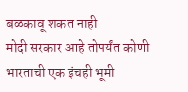बळकावू शकत नाही
मोदी सरकार आहे तोपर्यंत कोणी भारताची एक इंचही भूमी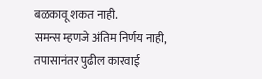बळकावू शकत नाही.
समन्स म्हणजे अंतिम निर्णय नाही, तपासानंतर पुढील कारवाई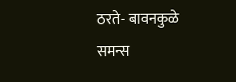ठरते- बावनकुळे
समन्स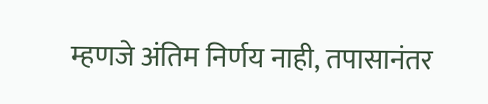म्हणजे अंतिम निर्णय नाही, तपासानंतर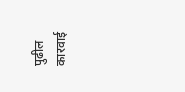पुढील कारवाई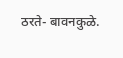ठरते- बावनकुळे.